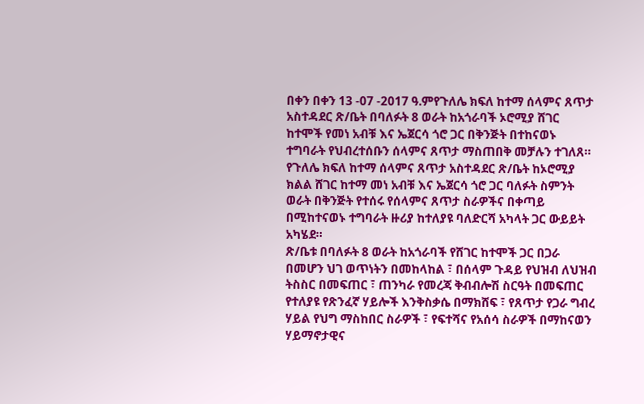በቀን በቀን 13 -07 -2017 ዓ.ምየጉለሌ ክፍለ ከተማ ሰላምና ጸጥታ አስተዳደር ጽ/ቤት በባለፉት 8 ወራት ከአጎራባች ኦሮሚያ ሸገር ከተሞች የመነ አብቹ እና ኤጀርሳ ጎሮ ጋር በቅንጅት በተከናወኑ ተግባራት የህብረተሰቡን ሰላምና ጸጥታ ማስጠበቅ መቻሉን ተገለጸ።
የጉለሌ ክፍለ ከተማ ሰላምና ጸጥታ አስተዳደር ጽ/ቤት ከኦሮሚያ ክልል ሸገር ከተማ መነ አብቹ እና ኤጀርሳ ጎሮ ጋር ባለፉት ስምንት ወራት በቅንጅት የተሰሩ የሰላምና ጸጥታ ስራዎችና በቀጣይ በሚከተናወኑ ተግባራት ዙሪያ ከተለያዩ ባለድርሻ አካላት ጋር ውይይት አካሄደ።
ጽ/ቤቱ በባለፉት 8 ወራት ከአጎራባች የሸገር ከተሞች ጋር በጋራ በመሆን ህገ ወጥነትን በመከላከል ፣ በሰላም ጉዳይ የህዝብ ለህዝብ ትስስር በመፍጠር ፣ ጠንካራ የመረጃ ቅብብሎሽ ስርዓት በመፍጠር የተለያዩ የጽንፈኛ ሃይሎች እንቅስቃሴ በማክሸፍ ፣ የጸጥታ የጋራ ግብረ ሃይል የህግ ማስከበር ስራዎች ፣ የፍተሻና የአሰሳ ስራዎች በማከናወን ሃይማኖታዊና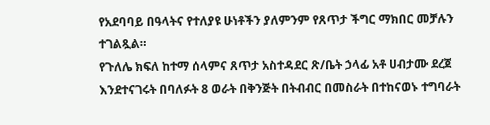የአደባባይ በዓላትና የተለያዩ ሁነቶችን ያለምንም የጸጥታ ችግር ማክበር መቻሉን ተገልጿል።
የጉለሌ ክፍለ ከተማ ሰላምና ጸጥታ አስተዳደር ጽ/ቤት ኃላፊ አቶ ሀብታሙ ደረጀ እንደተናገሩት በባለፉት 8 ወራት በቅንጅት በትብብር በመስራት በተከናወኑ ተግባራት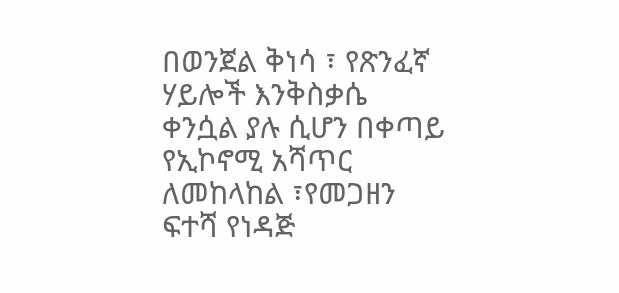በወንጀል ቅነሳ ፣ የጽንፈኛ ሃይሎች እንቅስቃሴ ቀንሷል ያሉ ሲሆን በቀጣይ የኢኮኖሚ አሻጥር ለመከላከል ፣የመጋዘን ፍተሻ የነዳጅ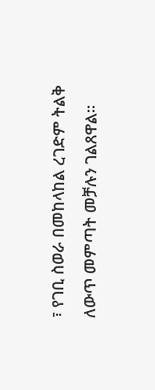፣ የገቢ ስወራ በመከላከል ረገድም ትልቅ ለውጥ መምጣት መቻሉን ገልጸዋል።